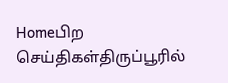Homeபிற செய்திகள்திருப்பூரில்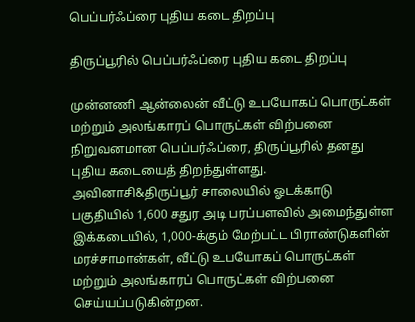பெப்பர்ஃப்ரை புதிய கடை திறப்பு

திருப்பூரில் பெப்பர்ஃப்ரை புதிய கடை திறப்பு

முன்னணி ஆன்லைன் வீட்டு உபயோகப் பொருட்கள் மற்றும் அலங்காரப் பொருட்கள் விற்பனை நிறுவனமான பெப்பர்ஃப்ரை, திருப்பூரில் தனது புதிய கடையைத் திறந்துள்ளது.
அவினாசி&திருப்பூர் சாலையில் ஓடக்காடு பகுதியில் 1,600 சதுர அடி பரப்பளவில் அமைந்துள்ள இக்கடையில், 1,000-க்கும் மேற்பட்ட பிராண்டுகளின் மரச்சாமான்கள், வீட்டு உபயோகப் பொருட்கள் மற்றும் அலங்காரப் பொருட்கள் விற்பனை செய்யப்படுகின்றன.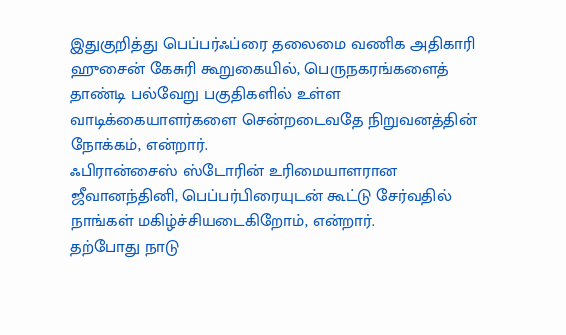இதுகுறித்து பெப்பர்ஃப்ரை தலைமை வணிக அதிகாரி ஹுசைன் கேசுரி கூறுகையில், பெருநகரங்களைத் தாண்டி பல்வேறு பகுதிகளில் உள்ள வாடிக்கையாளர்களை சென்றடைவதே நிறுவனத்தின் நோக்கம், என்றார்.
ஃபிரான்சைஸ் ஸ்டோரின் உரிமையாளரான ஜீவானந்தினி, பெப்பர்பிரையுடன் கூட்டு சேர்வதில் நாங்கள் மகிழ்ச்சியடைகிறோம், என்றார்.
தற்போது நாடு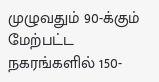முழுவதும் 90-க்கும் மேற்பட்ட நகரங்களில் 150-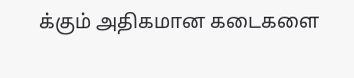க்கும் அதிகமான கடைகளை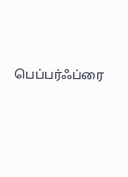பெப்பர்ஃப்ரை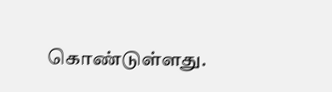கொண்டுள்ளது.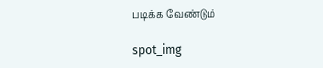படிக்க வேண்டும்

spot_img